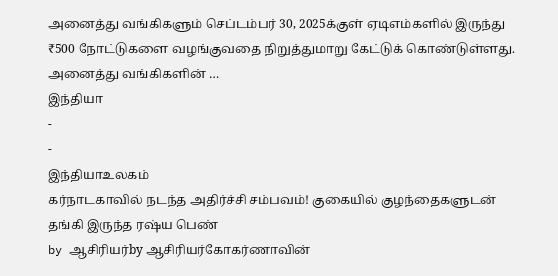அனைத்து வங்கிகளும் செப்டம்பர் 30, 2025க்குள் ஏடிஎம்களில் இருந்து ₹500 நோட்டுகளை வழங்குவதை நிறுத்துமாறு கேட்டுக் கொண்டுள்ளது. அனைத்து வங்கிகளின் …
இந்தியா
-
-
இந்தியாஉலகம்
கர்நாடகாவில் நடந்த அதிர்ச்சி சம்பவம்! குகையில் குழந்தைகளுடன் தங்கி இருந்த ரஷ்ய பெண்
by ஆசிரியர்by ஆசிரியர்கோகர்ணாவின்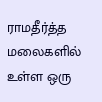ராமதீர்த்த மலைகளில் உள்ள ஒரு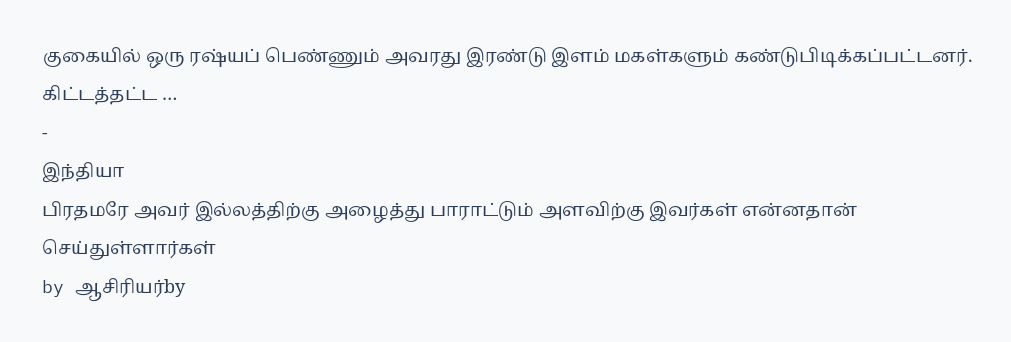குகையில் ஒரு ரஷ்யப் பெண்ணும் அவரது இரண்டு இளம் மகள்களும் கண்டுபிடிக்கப்பட்டனர். கிட்டத்தட்ட …
-
இந்தியா
பிரதமரே அவர் இல்லத்திற்கு அழைத்து பாராட்டும் அளவிற்கு இவர்கள் என்னதான் செய்துள்ளார்கள்
by ஆசிரியர்by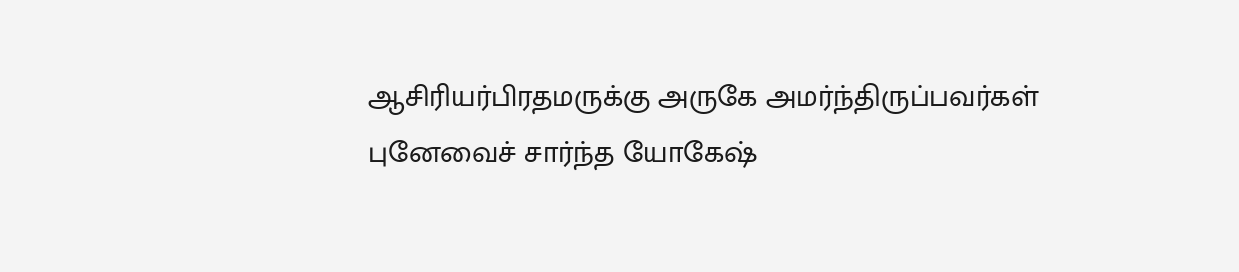ஆசிரியர்பிரதமருக்கு அருகே அமர்ந்திருப்பவர்கள் புனேவைச் சார்ந்த யோகேஷ்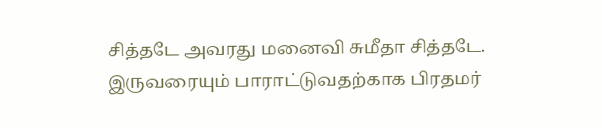சித்தடே அவரது மனைவி சுமீதா சித்தடே. இருவரையும் பாராட்டுவதற்காக பிரதமர்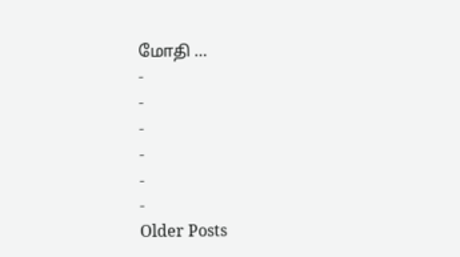மோதி …
-
-
-
-
-
-
Older Posts